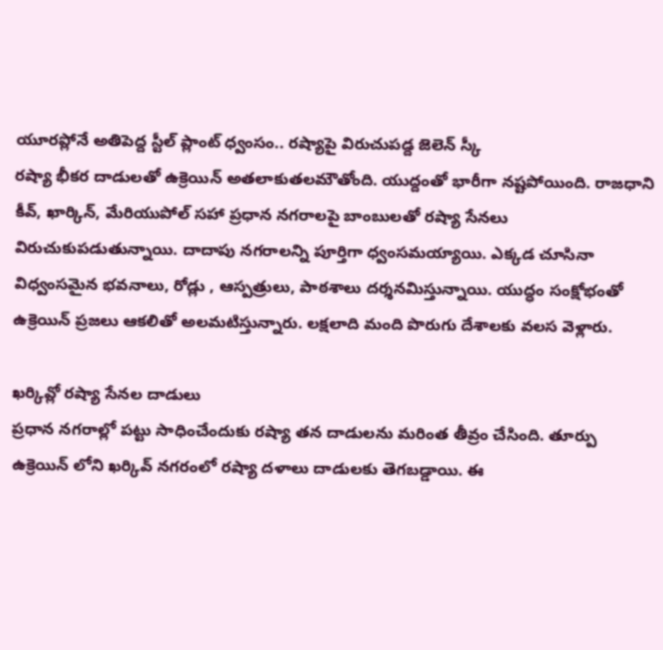యూరప్లోనే అతిపెద్ద స్టీల్ ప్లాంట్ ధ్వంసం.. రష్యాపై విరుచుపడ్ద జెలెన్ స్కీ
రష్యా భీకర దాడులతో ఉక్రెయిన్ అతలాకుతలమౌతోంది. యుద్దంతో భారీగా నష్టపోయింది. రాజధాని కీవ్, ఖార్కిన్, మేరియుపోల్ సహా ప్రధాన నగరాలపై బాంబులతో రష్యా సేనలు విరుచుకుపడుతున్నాయి. దాదాపు నగరాలన్ని పూర్తిగా ధ్వంసమయ్యాయి. ఎక్కడ చూసినా విధ్వంసమైన భవనాలు, రోడ్లు , ఆస్పత్రులు, పాఠశాలు దర్శనమిస్తున్నాయి. యుద్ధం సంక్షోభంతో ఉక్రెయిన్ ప్రజలు ఆకలితో అలమటిస్తున్నారు. లక్షలాది మంది పొరుగు దేశాలకు వలస వెళ్లారు.

ఖర్కివ్లో రష్యా సేనల దాడులు
ప్రధాన నగరాల్లో పట్టు సాధించేందుకు రష్యా తన దాడులను మరింత తీవ్రం చేసింది. తూర్పు ఉక్రెయిన్ లోని ఖర్కివ్ నగరంలో రష్యా దళాలు దాడులకు తెగబడ్డాయి. ఈ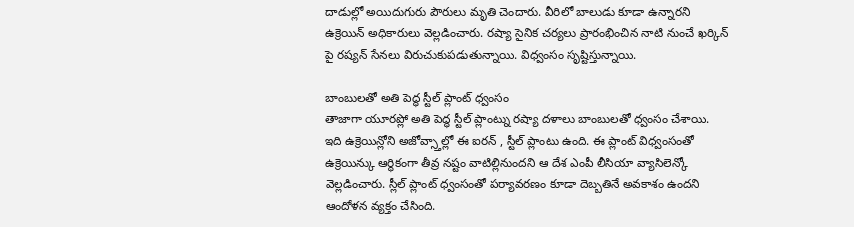దాడుల్లో అయిదుగురు పౌరులు మృతి చెందారు. వీరిలో బాలుడు కూడా ఉన్నారని ఉక్రెయిన్ అధికారులు వెల్లడించారు. రష్యా సైనిక చర్యలు ప్రారంభించిన నాటి నుంచే ఖర్కిన్ పై రష్యన్ సేనలు విరుచుకుపడుతున్నాయి. విధ్వంసం సృష్టిస్తున్నాయి.

బాంబులతో అతి పెద్ధ స్టీల్ ప్లాంట్ ధ్వంసం
తాజాగా యూరప్లో అతి పెద్ధ స్టీల్ ప్లాంట్ను రష్యా దళాలు బాంబులతో ధ్వంసం చేశాయి. ఇది ఉక్రెయిన్లోని అజోవ్స్తాల్లో ఈ ఐరన్ , స్టీల్ ప్లాంటు ఉంది. ఈ ప్లాంట్ విధ్వంసంతో ఉక్రెయిన్కు ఆర్థికంగా తీవ్ర నష్టం వాటిల్లినుందని ఆ దేశ ఎంపీ లీసియా వ్యాసిలెన్కో వెల్లడించారు. స్లీల్ ప్లాంట్ ధ్వంసంతో పర్యావరణం కూడా దెబ్బతినే అవకాశం ఉందని ఆందోళన వ్యక్తం చేసింది.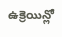ఉక్రెయిన్లో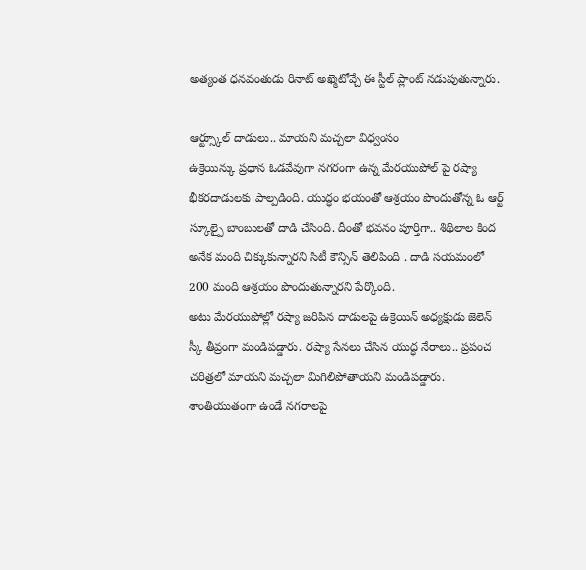అత్యంత ధనవంతుడు రినాట్ అఖ్మెటోవ్చే ఈ స్టీల్ ప్లాంట్ నడుపుతున్నారు.

ఆర్ట్స్కూల్ దాడులు.. మాయని మచ్చలా విధ్వంసం
ఉక్రెయిన్కు ప్రధాన ఓడవేవుగా నగరంగా ఉన్న మేరయుపోల్ పై రష్యా భీకరదాడులకు పాల్పడింది. యుద్ధం భయంతో ఆశ్రయం పొందుతోన్న ఓ ఆర్ట్ స్కూల్పై బాంబులతో దాడి చేసింది. దీంతో భవనం పూర్తిగా.. శిథిలాల కింద అనేక మంది చిక్కుకున్నారని సిటీ కౌన్సిన్ తెలిపింది . దాడి సయమంలో 200 మంది ఆశ్రయం పొందుతున్నారని పేర్కొంది.
అటు మేరయుపోల్లో రష్యా జరిపిన దాడులపై ఉక్రెయిన్ అధ్యక్షుడు జెలెన్ స్కీ తీవ్రంగా మండిపడ్డారు. రష్యా సేనలు చేసిన యుద్ధ నేరాలు.. ప్రపంచ చరిత్రలో మాయని మచ్చలా మిగిలిపోతాయని మండిపడ్డారు. శాంతియుతంగా ఉండే నగరాలపై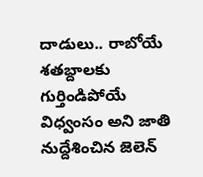దాడులు.. రాబోయే శతబ్దాలకు గుర్తిండిపోయే విధ్వంసం అని జాతి నుద్దేశించిన జెలెన్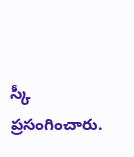స్కీ ప్రసంగించారు.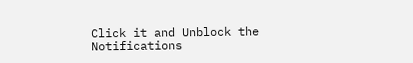Click it and Unblock the Notifications